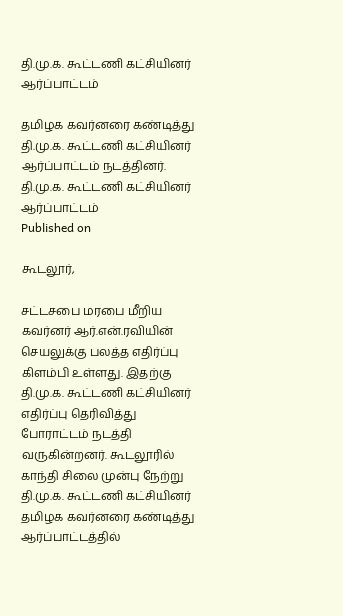தி.மு.க. கூட்டணி கட்சியினர் ஆர்ப்பாட்டம்

தமிழக கவர்னரை கண்டித்து தி.மு.க. கூட்டணி கட்சியினர் ஆர்ப்பாட்டம் நடத்தினர்.
தி.மு.க. கூட்டணி கட்சியினர் ஆர்ப்பாட்டம்
Published on

கூடலூர்,

சட்டசபை மரபை மீறிய கவர்னர் ஆர்.என்.ரவியின் செயலுக்கு பலத்த எதிர்ப்பு கிளம்பி உள்ளது. இதற்கு தி.மு.க. கூட்டணி கட்சியினர் எதிர்ப்பு தெரிவித்து போராட்டம் நடத்தி வருகின்றனர். கூடலூரில் காந்தி சிலை முன்பு நேற்று தி.மு.க. கூட்டணி கட்சியினர் தமிழக கவர்னரை கண்டித்து ஆர்ப்பாட்டத்தில்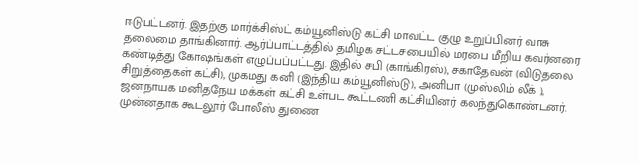ஈடுபட்டனர். இதற்கு மார்க்சிஸ்ட் கம்யூனிஸ்டு கட்சி மாவட்ட குழு உறுப்பினர் வாசு தலைமை தாங்கினார். ஆர்ப்பாட்டத்தில் தமிழக சட்டசபையில் மரபை மீறிய கவர்னரை கண்டித்து கோஷங்கள் எழுப்பப்பட்டது. இதில் சபி (காங்கிரஸ்), சகாதேவன் (விடுதலை சிறுத்தைகள் கட்சி), முகமது கனி (இந்திய கம்யூனிஸ்டு), அனிபா (முஸ்லிம் லீக் ), ஜனநாயக மனிதநேய மக்கள் கட்சி உள்பட கூட்டணி கட்சியினர் கலந்துகொண்டனர். முன்னதாக கூடலூர் போலீஸ் துணை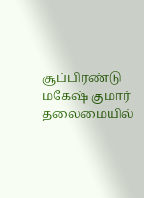சூப்பிரண்டு மகேஷ் குமார் தலைமையில்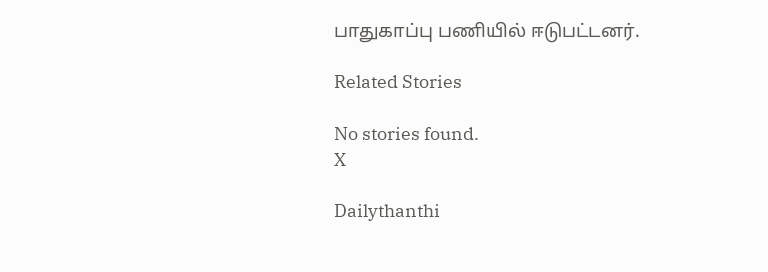பாதுகாப்பு பணியில் ஈடுபட்டனர்.

Related Stories

No stories found.
X

Dailythanthi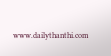www.dailythanthi.com